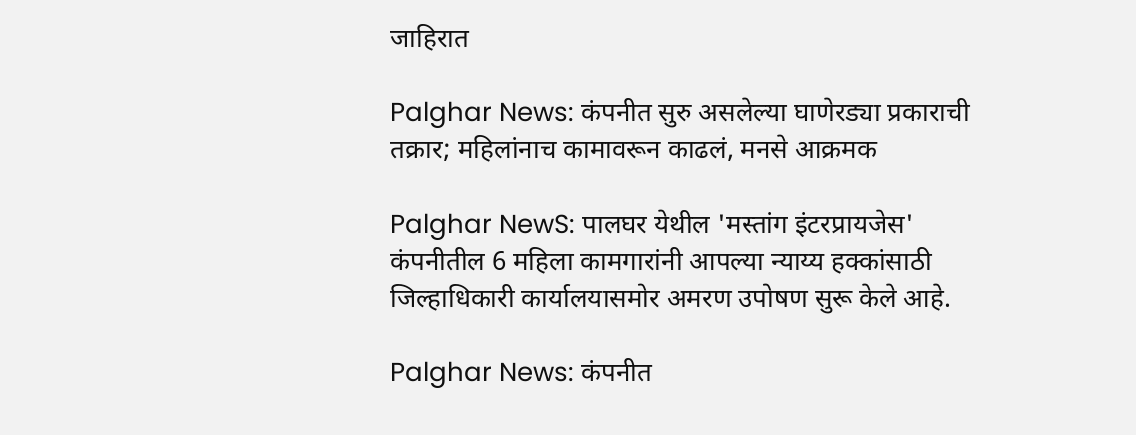जाहिरात

Palghar News: कंपनीत सुरु असलेल्या घाणेरड्या प्रकाराची तक्रार; महिलांनाच कामावरून काढलं, मनसे आक्रमक

Palghar NewS: पालघर येथील 'मस्तांग इंटरप्रायजेस' कंपनीतील 6 महिला कामगारांनी आपल्या न्याय्य हक्कांसाठी जिल्हाधिकारी कार्यालयासमोर अमरण उपोषण सुरू केले आहे.

Palghar News: कंपनीत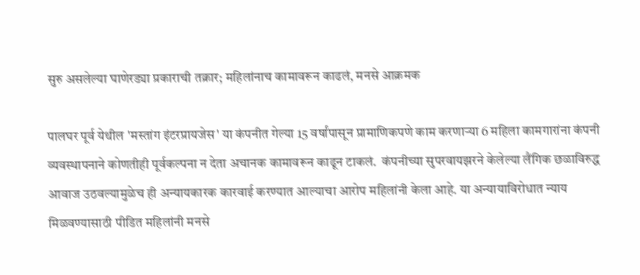सुरु असलेल्या घाणेरड्या प्रकाराची तक्रार; महिलांनाच कामावरून काढलं, मनसे आक्रमक

पालघर पूर्व येथील 'मस्तांग इंटरप्रायजेस' या कंपनीत गेल्या 15 वर्षांपासून प्रामाणिकपणे काम करणाऱ्या 6 महिला कामगारांना कंपनी व्यवस्थापनाने कोणतीही पूर्वकल्पना न देता अचानक कामावरून काढून टाकलं.  कंपनीच्या सुपरवायझरने केलेल्या लैंगिक छळाविरुद्ध आवाज उठवल्यामुळेच ही अन्यायकारक कारवाई करण्यात आल्याचा आरोप महिलांनी केला आहे. या अन्यायाविरोधात न्याय मिळवण्यासाठी पीडित महिलांनी मनसे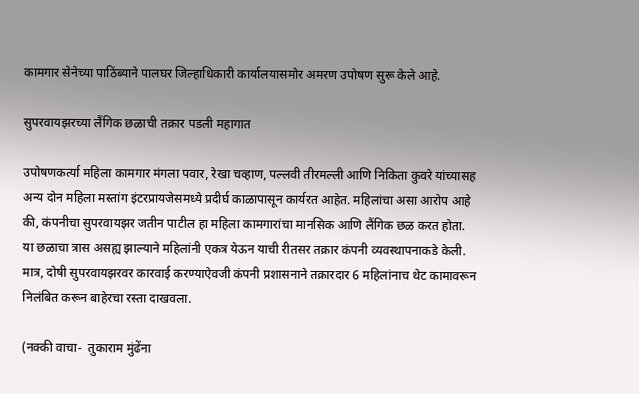कामगार सेनेच्या पाठिंब्याने पालघर जिल्हाधिकारी कार्यालयासमोर अमरण उपोषण सुरू केले आहे.

सुपरवायझरच्या लैंगिक छळाची तक्रार पडली महागात

उपोषणकर्त्या महिला कामगार मंगला पवार, रेखा चव्हाण, पल्लवी तीरमल्ली आणि निकिता कुवरे यांच्यासह अन्य दोन महिला मस्तांग इंटरप्रायजेसमध्ये प्रदीर्घ काळापासून कार्यरत आहेत. महिलांचा असा आरोप आहे की, कंपनीचा सुपरवायझर जतीन पाटील हा महिला कामगारांचा मानसिक आणि लैंगिक छळ करत होता. या छळाचा त्रास असह्य झाल्याने महिलांनी एकत्र येऊन याची रीतसर तक्रार कंपनी व्यवस्थापनाकडे केली. मात्र, दोषी सुपरवायझरवर कारवाई करण्याऐवजी कंपनी प्रशासनाने तक्रारदार 6 महिलांनाच थेट कामावरून निलंबित करून बाहेरचा रस्ता दाखवला.

(नक्की वाचा-  तुकाराम मुंढेंना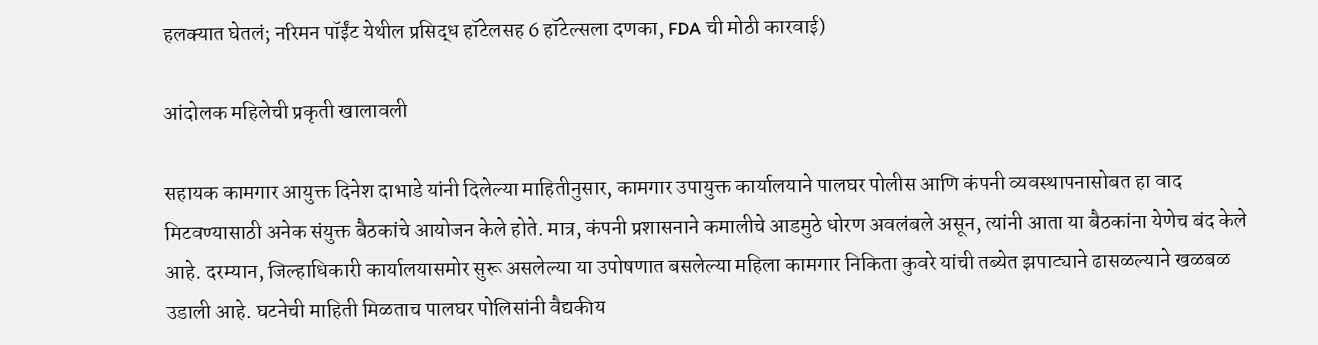हलक्यात घेतलं; नरिमन पॉईंट येथील प्रसिद्ध हॉटेलसह 6 हॉटेल्सला दणका, FDA ची मोठी कारवाई)

आंदोलक महिलेची प्रकृती खालावली

सहायक कामगार आयुक्त दिनेश दाभाडे यांनी दिलेल्या माहितीनुसार, कामगार उपायुक्त कार्यालयाने पालघर पोलीस आणि कंपनी व्यवस्थापनासोबत हा वाद मिटवण्यासाठी अनेक संयुक्त बैठकांचे आयोजन केले होते. मात्र, कंपनी प्रशासनाने कमालीचे आडमुठे धोरण अवलंबले असून, त्यांनी आता या बैठकांना येणेच बंद केले आहे. दरम्यान, जिल्हाधिकारी कार्यालयासमोर सुरू असलेल्या या उपोषणात बसलेल्या महिला कामगार निकिता कुवरे यांची तब्येत झपाट्याने ढासळल्याने खळबळ उडाली आहे. घटनेची माहिती मिळताच पालघर पोलिसांनी वैद्यकीय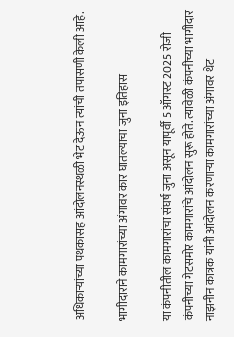अधिकाऱ्यांच्या पथकासह आंदोलनस्थळी भेट देऊन त्यांची तपासणी केली आहे.

भागीदाराने कामगारांच्या अंगावर कार घातल्याचा जुना इतिहास

या कंपनीतील कामगारांचा संघर्ष जुना असून यापूर्वी 5 ऑगस्ट 2025 रोजी कंपनीच्या गेटसमोर कामगारांचे आंदोलन सुरू होते. त्यावेळी कंपनीच्या भागीदार नाझनीन कात्रक यांनी आंदोलन करणाऱ्या कामगारांच्या अंगावर थेट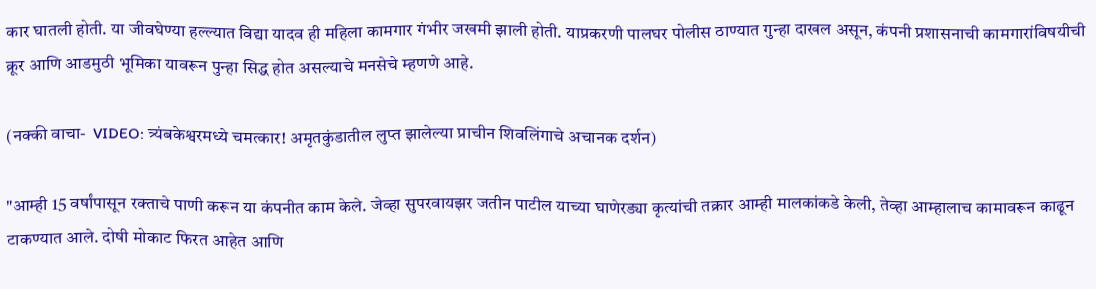कार घातली होती. या जीवघेण्या हल्ल्यात विद्या यादव ही महिला कामगार गंभीर जखमी झाली होती. याप्रकरणी पालघर पोलीस ठाण्यात गुन्हा दाखल असून, कंपनी प्रशासनाची कामगारांविषयीची क्रूर आणि आडमुठी भूमिका यावरून पुन्हा सिद्ध होत असल्याचे मनसेचे म्हणणे आहे.

(नक्की वाचा-  VIDEO: त्र्यंबकेश्वरमध्ये चमत्कार! अमृतकुंडातील लुप्त झालेल्या प्राचीन शिवलिंगाचे अचानक दर्शन)

"आम्ही 15 वर्षांपासून रक्ताचे पाणी करून या कंपनीत काम केले. जेव्हा सुपरवायझर जतीन पाटील याच्या घाणेरड्या कृत्यांची तक्रार आम्ही मालकांकडे केली, तेव्हा आम्हालाच कामावरून काढून टाकण्यात आले. दोषी मोकाट फिरत आहेत आणि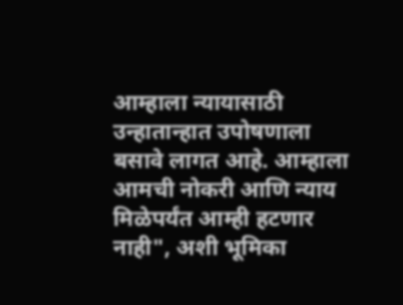आम्हाला न्यायासाठी उन्हातान्हात उपोषणाला बसावे लागत आहे. आम्हाला आमची नोकरी आणि न्याय मिळेपर्यंत आम्ही हटणार नाही", अशी भूमिका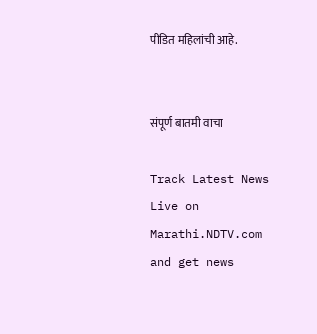पीडित महिलांची आहे.


संपूर्ण बातमी वाचा

Track Latest News Live on Marathi.NDTV.com and get news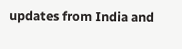updates from India and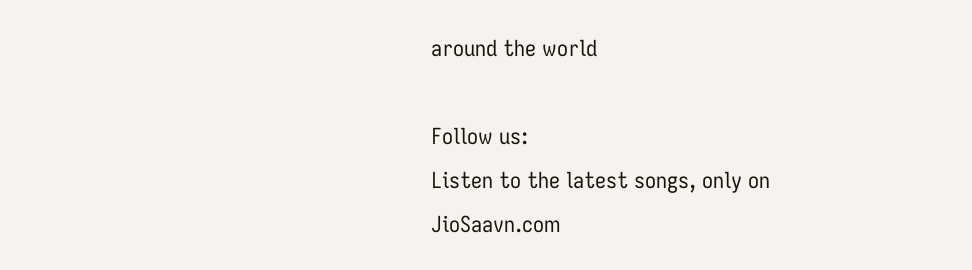around the world

Follow us:
Listen to the latest songs, only on JioSaavn.com